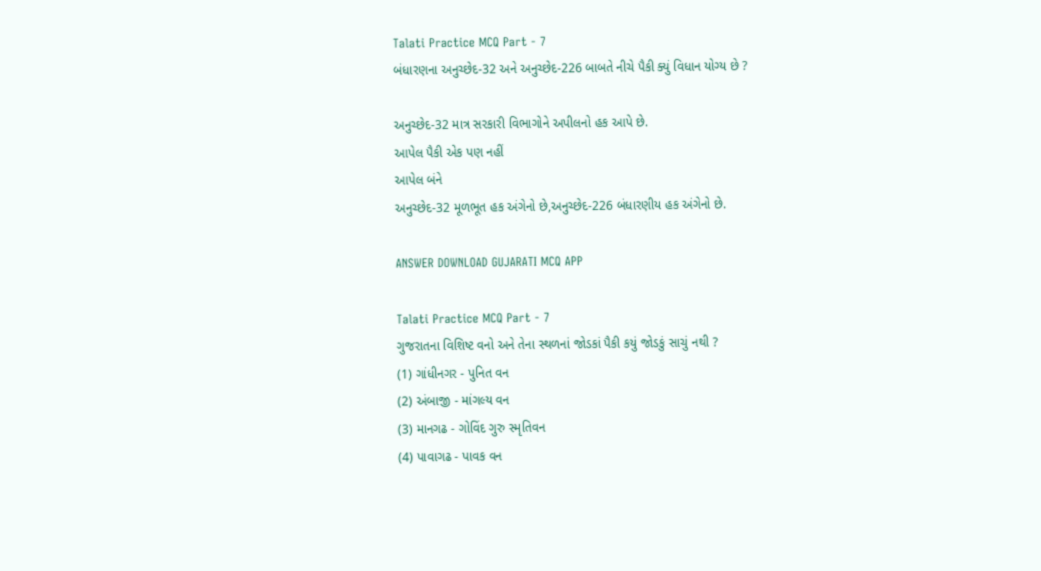Talati Practice MCQ Part - 7
બંધારણના અનુચ્છેદ-32 અને અનુચ્છેદ-226 બાબતે નીચે પૈકી ક્યું વિધાન યોગ્ય છે ?

અનુચ્છેદ-32 માત્ર સરકારી વિભાગોને અપીલનો હક આપે છે.
આપેલ પૈકી એક પણ નહીં
આપેલ બંને
અનુચ્છેદ-32 મૂળભૂત હક અંગેનો છે,અનુચ્છેદ-226 બંધારણીય હક અંગેનો છે.

ANSWER DOWNLOAD GUJARATI MCQ APP

Talati Practice MCQ Part - 7
ગુજરાતના વિશિષ્ટ વનો અને તેના સ્થળનાં જોડકાં પૈકી કયું જોડકું સાચું નથી ?
(1) ગાંધીનગર - પુનિત વન
(2) અંબાજી - માંગલ્ય વન
(3) માનગઢ - ગોવિંદ ગુરુ સ્મૃતિવન
(4) પાવાગઢ - પાવક વન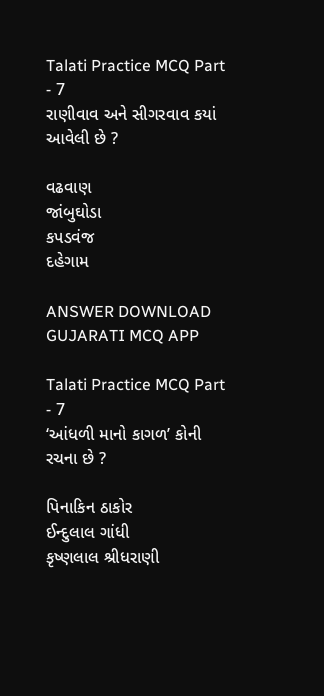Talati Practice MCQ Part - 7
રાણીવાવ અને સીગરવાવ કયાં આવેલી છે ?

વઢવાણ
જાંબુઘોડા
કપડવંજ
દહેગામ

ANSWER DOWNLOAD GUJARATI MCQ APP

Talati Practice MCQ Part - 7
‘આંધળી માનો કાગળ’ કોની રચના છે ?

પિનાકિન ઠાકોર
ઈન્દુલાલ ગાંધી
કૃષ્ણલાલ શ્રીધરાણી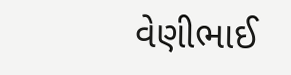વેણીભાઈ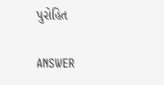પુરોહિત

ANSWER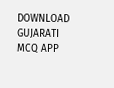DOWNLOAD GUJARATI MCQ APP